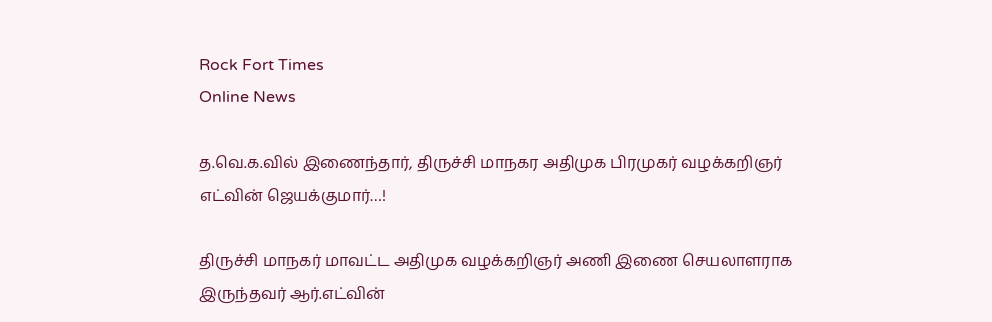Rock Fort Times
Online News

த.வெ.க.வில் இணைந்தார், திருச்சி மாநகர அதிமுக பிரமுகர் வழக்கறிஞர் எட்வின் ஜெயக்குமார்…!

திருச்சி மாநகர் மாவட்ட அதிமுக வழக்கறிஞர் அணி இணை செயலாளராக இருந்தவர் ஆர்.எட்வின்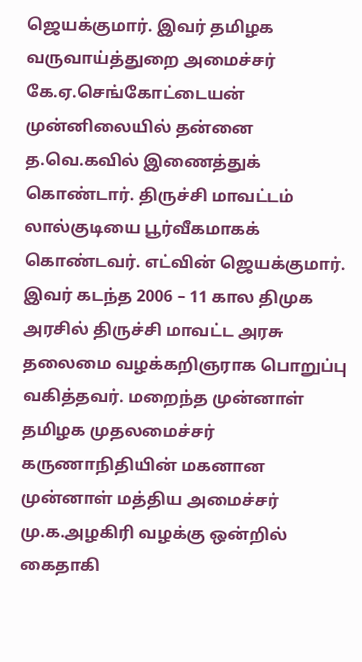ஜெயக்குமார். இவர் தமிழக வருவாய்த்துறை அமைச்சர் கே.ஏ.செங்கோட்டையன் முன்னிலையில் தன்னை த.வெ.கவில் இணைத்துக் கொண்டார். திருச்சி மாவட்டம் லால்குடியை பூர்வீகமாகக் கொண்டவர். எட்வின் ஜெயக்குமார். இவர் கடந்த 2006 – 11 கால திமுக அரசில் திருச்சி மாவட்ட அரசு தலைமை வழக்கறிஞராக பொறுப்பு வகித்தவர். மறைந்த முன்னாள் தமிழக முதலமைச்சர் கருணாநிதியின் மகனான முன்னாள் மத்திய அமைச்சர் மு.க.அழகிரி வழக்கு ஒன்றில் கைதாகி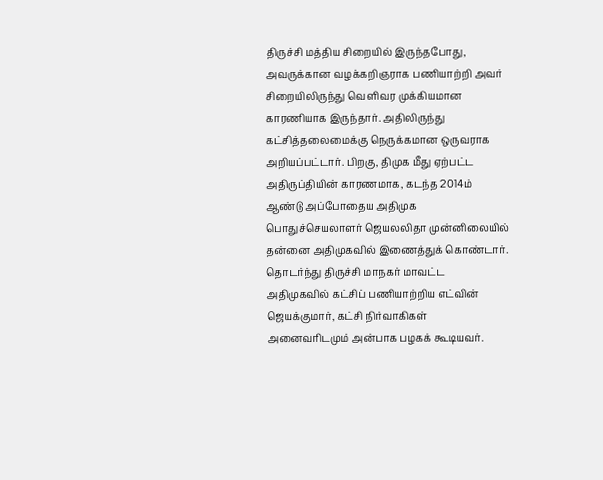திருச்சி மத்திய சிறையில் இருந்தபோது, அவருக்கான வழக்கறிஞராக பணியாற்றி அவர் சிறையிலிருந்து வெளிவர முக்கியமான காரணியாக இருந்தார். அதிலிருந்து கட்சித்தலைமைக்கு நெருக்கமான ஒருவராக அறியப்பட்டார். பிறகு, திமுக மீது ஏற்பட்ட அதிருப்தியின் காரணமாக, கடந்த 2014ம் ஆண்டு அப்போதைய அதிமுக பொதுச்செயலாளர் ஜெயலலிதா முன்னிலையில் தன்னை அதிமுகவில் இணைத்துக் கொண்டார். தொடர்ந்து திருச்சி மாநகர் மாவட்ட அதிமுகவில் கட்சிப் பணியாற்றிய எட்வின் ஜெயக்குமார், கட்சி நிர்வாகிகள் அனைவரிடமும் அன்பாக பழகக் கூடியவர்.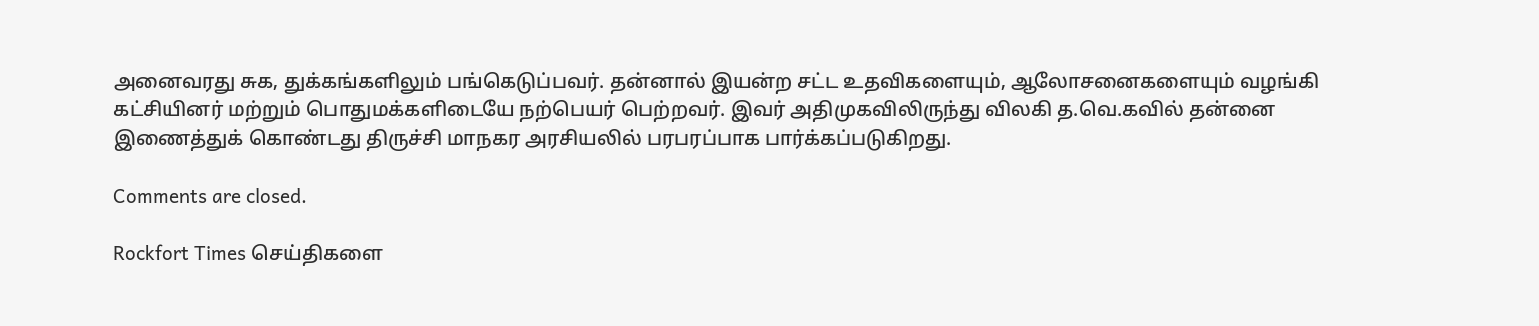அனைவரது சுக, துக்கங்களிலும் பங்கெடுப்பவர். தன்னால் இயன்ற சட்ட உதவிகளையும், ஆலோசனைகளையும் வழங்கி கட்சியினர் மற்றும் பொதுமக்களிடையே நற்பெயர் பெற்றவர். இவர் அதிமுகவிலிருந்து விலகி த.வெ.கவில் தன்னை இணைத்துக் கொண்டது திருச்சி மாநகர அரசியலில் பரபரப்பாக பார்க்கப்படுகிறது.

Comments are closed.

Rockfort Times செய்திகளை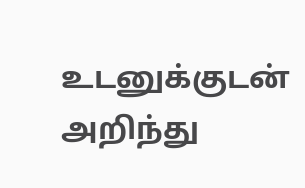உடனுக்குடன் அறிந்து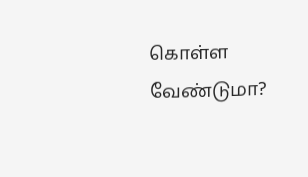கொள்ள வேண்டுமா?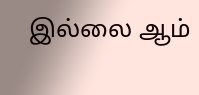இல்லை ஆம்